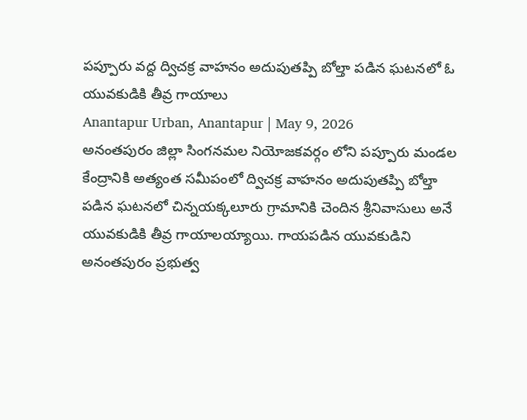పప్పూరు వద్ద ద్విచక్ర వాహనం అదుపుతప్పి బోల్తా పడిన ఘటనలో ఓ యువకుడికి తీవ్ర గాయాలు
Anantapur Urban, Anantapur | May 9, 2026
అనంతపురం జిల్లా సింగనమల నియోజకవర్గం లోని పప్పూరు మండల కేంద్రానికి అత్యంత సమీపంలో ద్విచక్ర వాహనం అదుపుతప్పి బోల్తా పడిన ఘటనలో చిన్నయక్కలూరు గ్రామానికి చెందిన శ్రీనివాసులు అనే యువకుడికి తీవ్ర గాయాలయ్యాయి. గాయపడిన యువకుడిని అనంతపురం ప్రభుత్వ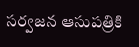సర్వజన ఆసుపత్రికి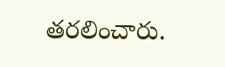తరలించారు.